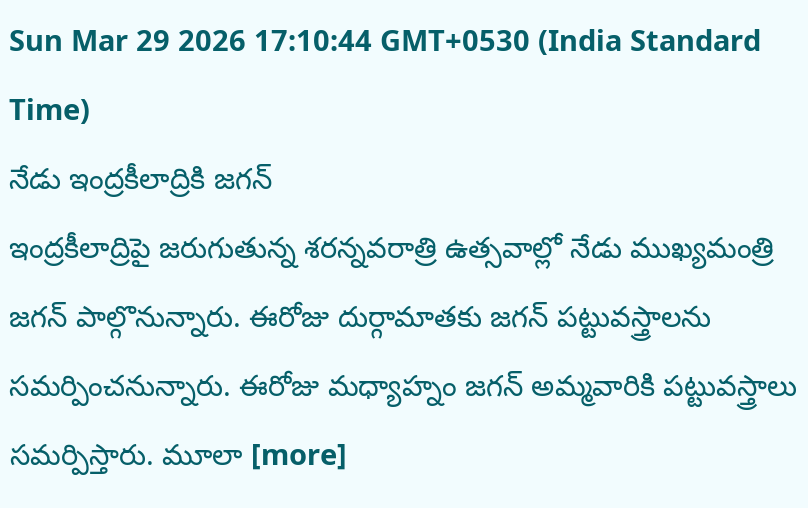Sun Mar 29 2026 17:10:44 GMT+0530 (India Standard Time)
నేడు ఇంద్రకీలాద్రికి జగన్
ఇంద్రకీలాద్రిపై జరుగుతున్న శరన్నవరాత్రి ఉత్సవాల్లో నేడు ముఖ్యమంత్రి జగన్ పాల్గొనున్నారు. ఈరోజు దుర్గామాతకు జగన్ పట్టువస్త్రాలను సమర్పించనున్నారు. ఈరోజు మధ్యాహ్నం జగన్ అమ్మవారికి పట్టువస్త్రాలు సమర్పిస్తారు. మూలా [more]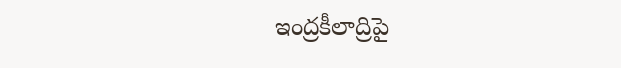ఇంద్రకీలాద్రిపై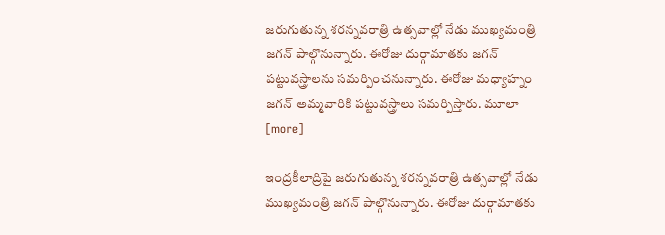జరుగుతున్న శరన్నవరాత్రి ఉత్సవాల్లో నేడు ముఖ్యమంత్రి జగన్ పాల్గొనున్నారు. ఈరోజు దుర్గామాతకు జగన్ పట్టువస్త్రాలను సమర్పించనున్నారు. ఈరోజు మధ్యాహ్నం జగన్ అమ్మవారికి పట్టువస్త్రాలు సమర్పిస్తారు. మూలా [more]

ఇంద్రకీలాద్రిపై జరుగుతున్న శరన్నవరాత్రి ఉత్సవాల్లో నేడు ముఖ్యమంత్రి జగన్ పాల్గొనున్నారు. ఈరోజు దుర్గామాతకు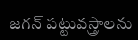జగన్ పట్టువస్త్రాలను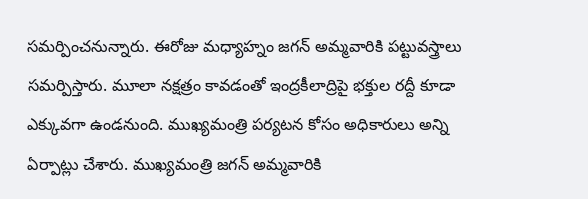సమర్పించనున్నారు. ఈరోజు మధ్యాహ్నం జగన్ అమ్మవారికి పట్టువస్త్రాలు సమర్పిస్తారు. మూలా నక్షత్రం కావడంతో ఇంద్రకీలాద్రిపై భక్తుల రద్దీ కూడా ఎక్కువగా ఉండనుంది. ముఖ్యమంత్రి పర్యటన కోసం అధికారులు అన్ని ఏర్పాట్లు చేశారు. ముఖ్యమంత్రి జగన్ అమ్మవారికి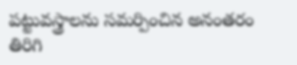పట్టువస్త్రాలను సమర్పించిన అనంతరం తిరిగి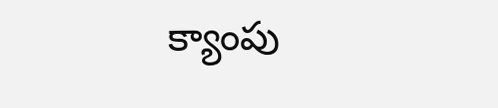క్యాంపు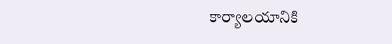కార్యాలయానికి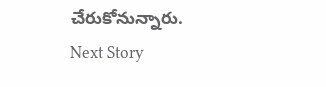చేరుకోనున్నారు.
Next Story